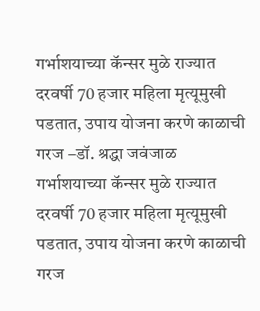गर्भाशयाच्या कॅन्सर मुळे राज्यात दरवर्षी 70 हजार महिला मृत्यूमुखी पडतात, उपाय योजना करणे काळाची गरज –डॉ. श्रद्धा जवंजाळ
गर्भाशयाच्या कॅन्सर मुळे राज्यात दरवर्षी 70 हजार महिला मृत्यूमुखी पडतात, उपाय योजना करणे काळाची गरज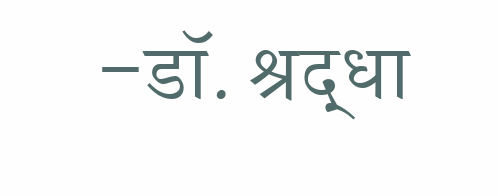–डॉ. श्रद्धा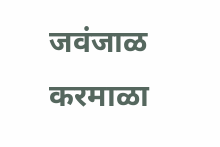जवंजाळ करमाळा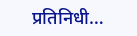प्रतिनिधी…